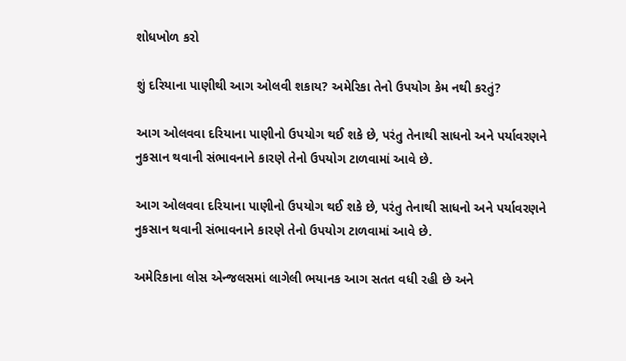શોધખોળ કરો

શું દરિયાના પાણીથી આગ ઓલવી શકાય? અમેરિકા તેનો ઉપયોગ કેમ નથી કરતું?

આગ ઓલવવા દરિયાના પાણીનો ઉપયોગ થઈ શકે છે, પરંતુ તેનાથી સાધનો અને પર્યાવરણને નુકસાન થવાની સંભાવનાને કારણે તેનો ઉપયોગ ટાળવામાં આવે છે.

આગ ઓલવવા દરિયાના પાણીનો ઉપયોગ થઈ શકે છે, પરંતુ તેનાથી સાધનો અને પર્યાવરણને નુકસાન થવાની સંભાવનાને કારણે તેનો ઉપયોગ ટાળવામાં આવે છે.

અમેરિકાના લોસ એન્જલસમાં લાગેલી ભયાનક આગ સતત વધી રહી છે અને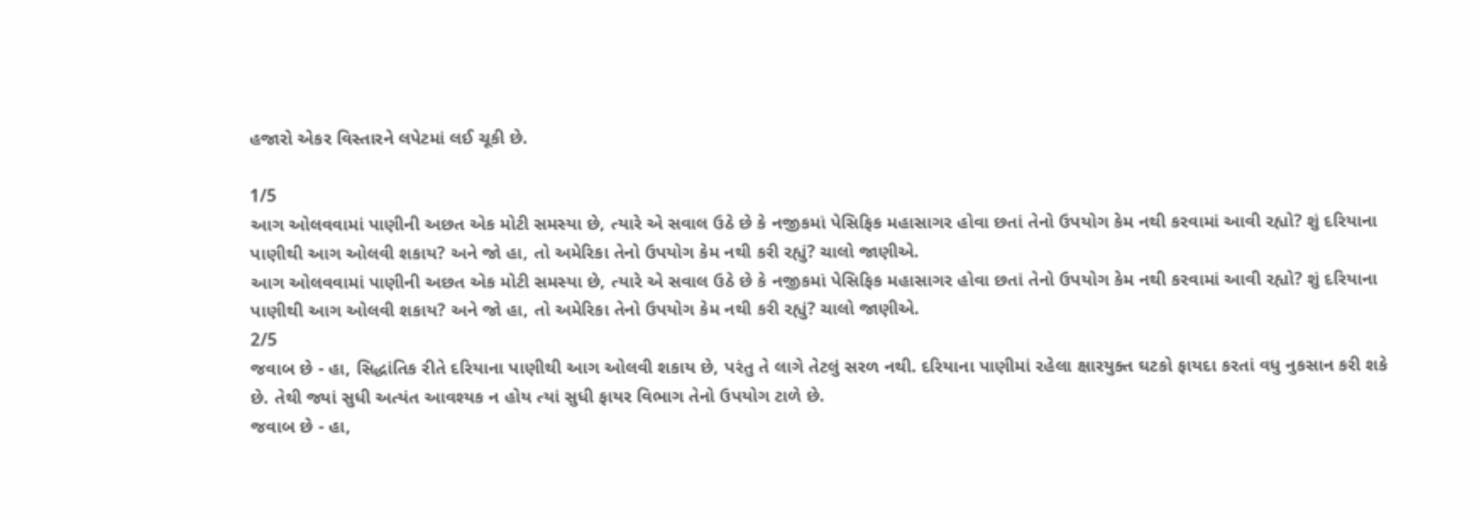હજારો એકર વિસ્તારને લપેટમાં લઈ ચૂકી છે.

1/5
આગ ઓલવવામાં પાણીની અછત એક મોટી સમસ્યા છે, ત્યારે એ સવાલ ઉઠે છે કે નજીકમાં પેસિફિક મહાસાગર હોવા છતાં તેનો ઉપયોગ કેમ નથી કરવામાં આવી રહ્યો? શું દરિયાના પાણીથી આગ ઓલવી શકાય? અને જો હા, તો અમેરિકા તેનો ઉપયોગ કેમ નથી કરી રહ્યું? ચાલો જાણીએ.
આગ ઓલવવામાં પાણીની અછત એક મોટી સમસ્યા છે, ત્યારે એ સવાલ ઉઠે છે કે નજીકમાં પેસિફિક મહાસાગર હોવા છતાં તેનો ઉપયોગ કેમ નથી કરવામાં આવી રહ્યો? શું દરિયાના પાણીથી આગ ઓલવી શકાય? અને જો હા, તો અમેરિકા તેનો ઉપયોગ કેમ નથી કરી રહ્યું? ચાલો જાણીએ.
2/5
જવાબ છે - હા, સિદ્ધાંતિક રીતે દરિયાના પાણીથી આગ ઓલવી શકાય છે, પરંતુ તે લાગે તેટલું સરળ નથી. દરિયાના પાણીમાં રહેલા ક્ષારયુક્ત ઘટકો ફાયદા કરતાં વધુ નુકસાન કરી શકે છે. તેથી જ્યાં સુધી અત્યંત આવશ્યક ન હોય ત્યાં સુધી ફાયર વિભાગ તેનો ઉપયોગ ટાળે છે.
જવાબ છે - હા,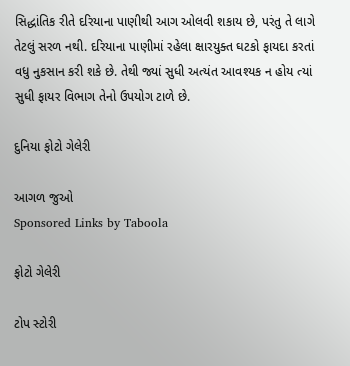સિદ્ધાંતિક રીતે દરિયાના પાણીથી આગ ઓલવી શકાય છે, પરંતુ તે લાગે તેટલું સરળ નથી. દરિયાના પાણીમાં રહેલા ક્ષારયુક્ત ઘટકો ફાયદા કરતાં વધુ નુકસાન કરી શકે છે. તેથી જ્યાં સુધી અત્યંત આવશ્યક ન હોય ત્યાં સુધી ફાયર વિભાગ તેનો ઉપયોગ ટાળે છે.

દુનિયા ફોટો ગેલેરી

આગળ જુઓ
Sponsored Links by Taboola

ફોટો ગેલેરી

ટોપ સ્ટોરી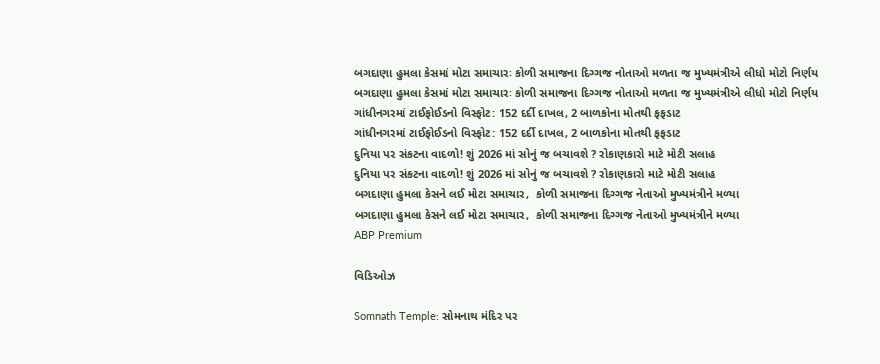બગદાણા હુમલા કેસમાં મોટા સમાચારઃ કોળી સમાજના દિગ્ગજ નોતાઓ મળતા જ મુખ્યમંત્રીએ લીધો મોટો નિર્ણય
બગદાણા હુમલા કેસમાં મોટા સમાચારઃ કોળી સમાજના દિગ્ગજ નોતાઓ મળતા જ મુખ્યમંત્રીએ લીધો મોટો નિર્ણય
ગાંધીનગરમાં ટાઈફોઈડનો વિસ્ફોટ: 152 દર્દી દાખલ, 2 બાળકોના મોતથી ફફડાટ
ગાંધીનગરમાં ટાઈફોઈડનો વિસ્ફોટ: 152 દર્દી દાખલ, 2 બાળકોના મોતથી ફફડાટ
દુનિયા પર સંકટના વાદળો! શું 2026 માં સોનું જ બચાવશે ? રોકાણકારો માટે મોટી સલાહ
દુનિયા પર સંકટના વાદળો! શું 2026 માં સોનું જ બચાવશે ? રોકાણકારો માટે મોટી સલાહ
બગદાણા હુમલા કેસને લઈ મોટા સમાચાર,  કોળી સમાજના દિગ્ગજ નેતાઓ મુખ્યમંત્રીને મળ્યા
બગદાણા હુમલા કેસને લઈ મોટા સમાચાર,  કોળી સમાજના દિગ્ગજ નેતાઓ મુખ્યમંત્રીને મળ્યા
ABP Premium

વિડિઓઝ

Somnath Temple: સોમનાથ મંદિર પર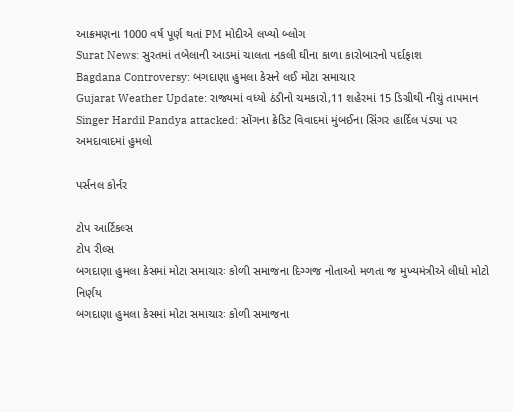આક્રમણના 1000 વર્ષ પૂર્ણ થતાં PM મોદીએ લખ્યો બ્લોગ
Surat News: સુરતમાં તબેલાની આડમાં ચાલતા નકલી ઘીના કાળા કારોબારનો પર્દાફાશ
Bagdana Controversy: બગદાણા હુમલા કેસને લઈ મોટા સમાચાર
Gujarat Weather Update: રાજ્યમાં વધ્યો ઠંડીનો ચમકારો,11 શહેરમાં 15 ડિગ્રીથી નીચું તાપમાન
Singer Hardil Pandya attacked: સોંગના ક્રેડિટ વિવાદમાં મુંબઈના સિંગર હાર્દિલ પંડ્યા પર અમદાવાદમાં હુમલો

પર્સનલ કોર્નર

ટોપ આર્ટિકલ્સ
ટોપ રીલ્સ
બગદાણા હુમલા કેસમાં મોટા સમાચારઃ કોળી સમાજના દિગ્ગજ નોતાઓ મળતા જ મુખ્યમંત્રીએ લીધો મોટો નિર્ણય
બગદાણા હુમલા કેસમાં મોટા સમાચારઃ કોળી સમાજના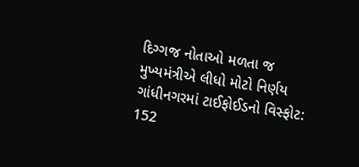દિગ્ગજ નોતાઓ મળતા જ મુખ્યમંત્રીએ લીધો મોટો નિર્ણય
ગાંધીનગરમાં ટાઈફોઈડનો વિસ્ફોટ: 152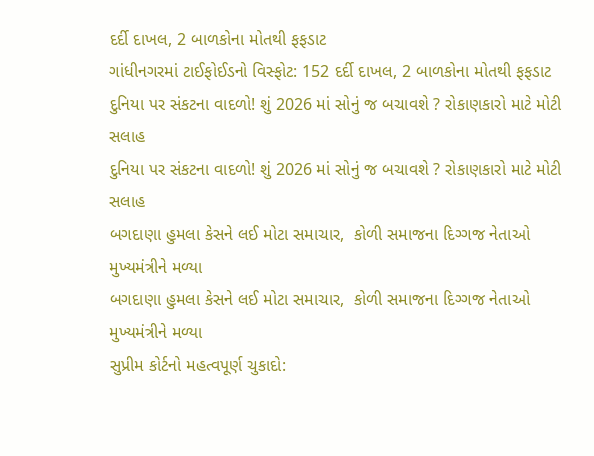દર્દી દાખલ, 2 બાળકોના મોતથી ફફડાટ
ગાંધીનગરમાં ટાઈફોઈડનો વિસ્ફોટ: 152 દર્દી દાખલ, 2 બાળકોના મોતથી ફફડાટ
દુનિયા પર સંકટના વાદળો! શું 2026 માં સોનું જ બચાવશે ? રોકાણકારો માટે મોટી સલાહ
દુનિયા પર સંકટના વાદળો! શું 2026 માં સોનું જ બચાવશે ? રોકાણકારો માટે મોટી સલાહ
બગદાણા હુમલા કેસને લઈ મોટા સમાચાર,  કોળી સમાજના દિગ્ગજ નેતાઓ મુખ્યમંત્રીને મળ્યા
બગદાણા હુમલા કેસને લઈ મોટા સમાચાર,  કોળી સમાજના દિગ્ગજ નેતાઓ મુખ્યમંત્રીને મળ્યા
સુપ્રીમ કોર્ટનો મહત્વપૂર્ણ ચુકાદો: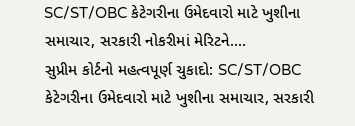SC/ST/OBC કેટેગરીના ઉમેદવારો માટે ખુશીના સમાચાર, સરકારી નોકરીમાં મેરિટને....
સુપ્રીમ કોર્ટનો મહત્વપૂર્ણ ચુકાદો: SC/ST/OBC કેટેગરીના ઉમેદવારો માટે ખુશીના સમાચાર, સરકારી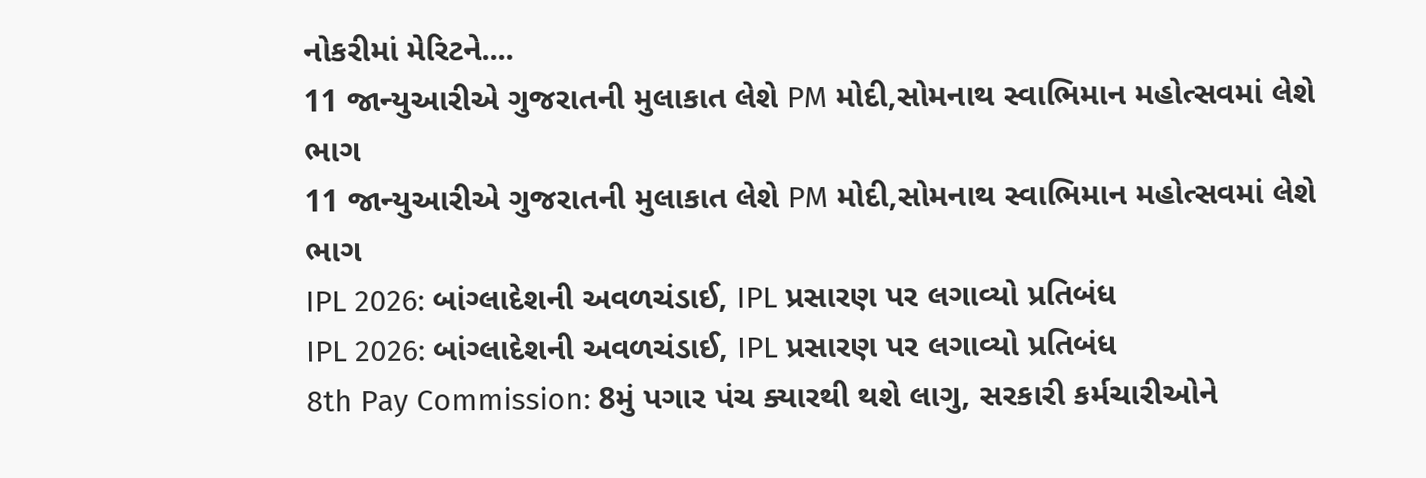નોકરીમાં મેરિટને....
11 જાન્યુઆરીએ ગુજરાતની મુલાકાત લેશે PM મોદી,સોમનાથ સ્વાભિમાન મહોત્સવમાં લેશે ભાગ
11 જાન્યુઆરીએ ગુજરાતની મુલાકાત લેશે PM મોદી,સોમનાથ સ્વાભિમાન મહોત્સવમાં લેશે ભાગ
IPL 2026: બાંગ્લાદેશની અવળચંડાઈ, IPL પ્રસારણ પર લગાવ્યો પ્રતિબંધ
IPL 2026: બાંગ્લાદેશની અવળચંડાઈ, IPL પ્રસારણ પર લગાવ્યો પ્રતિબંધ
8th Pay Commission: 8મું પગાર પંચ ક્યારથી થશે લાગુ, સરકારી કર્મચારીઓને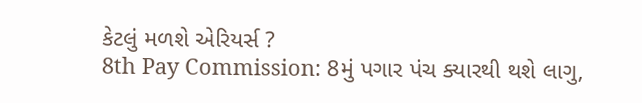કેટલું મળશે એરિયર્સ ?
8th Pay Commission: 8મું પગાર પંચ ક્યારથી થશે લાગુ,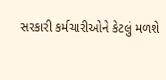સરકારી કર્મચારીઓને કેટલું મળશે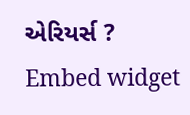એરિયર્સ ?
Embed widget